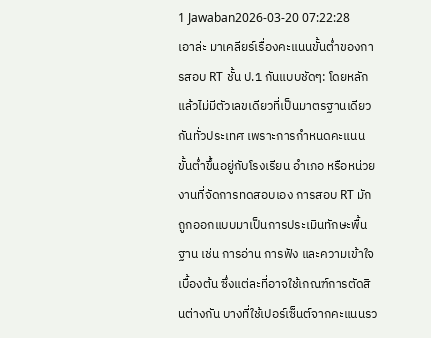1 Jawaban2026-03-20 07:22:28
เอาล่ะ มาเคลียร์เรื่องคะแนนขั้นต่ำของการสอบ RT ชั้น ป.1 กันแบบชัดๆ: โดยหลักแล้วไม่มีตัวเลขเดียวที่เป็นมาตรฐานเดียวกันทั่วประเทศ เพราะการกำหนดคะแนนขั้นต่ำขึ้นอยู่กับโรงเรียน อำเภอ หรือหน่วยงานที่จัดการทดสอบเอง การสอบ RT มักถูกออกแบบมาเป็นการประเมินทักษะพื้นฐาน เช่น การอ่าน การฟัง และความเข้าใจเบื้องต้น ซึ่งแต่ละที่อาจใช้เกณฑ์การตัดสินต่างกัน บางที่ใช้เปอร์เซ็นต์จากคะแนนรว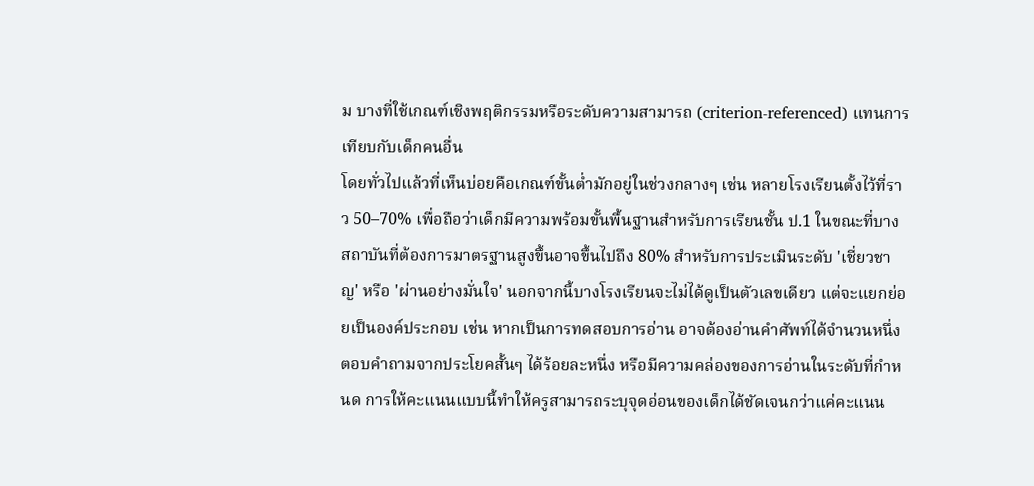ม บางที่ใช้เกณฑ์เชิงพฤติกรรมหรือระดับความสามารถ (criterion-referenced) แทนการเทียบกับเด็กคนอื่น
โดยทั่วไปแล้วที่เห็นบ่อยคือเกณฑ์ขั้นต่ำมักอยู่ในช่วงกลางๆ เช่น หลายโรงเรียนตั้งไว้ที่ราว 50–70% เพื่อถือว่าเด็กมีความพร้อมขั้นพื้นฐานสำหรับการเรียนชั้น ป.1 ในขณะที่บางสถาบันที่ต้องการมาตรฐานสูงขึ้นอาจขึ้นไปถึง 80% สำหรับการประเมินระดับ 'เชี่ยวชาญ' หรือ 'ผ่านอย่างมั่นใจ' นอกจากนี้บางโรงเรียนจะไม่ได้ดูเป็นตัวเลขเดียว แต่จะแยกย่อยเป็นองค์ประกอบ เช่น หากเป็นการทดสอบการอ่าน อาจต้องอ่านคำศัพท์ได้จำนวนหนึ่ง ตอบคำถามจากประโยคสั้นๆ ได้ร้อยละหนึ่ง หรือมีความคล่องของการอ่านในระดับที่กำหนด การให้คะแนนแบบนี้ทำให้ครูสามารถระบุจุดอ่อนของเด็กได้ชัดเจนกว่าแค่คะแนน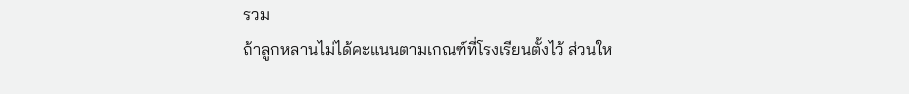รวม
ถ้าลูกหลานไม่ได้คะแนนตามเกณฑ์ที่โรงเรียนตั้งไว้ ส่วนให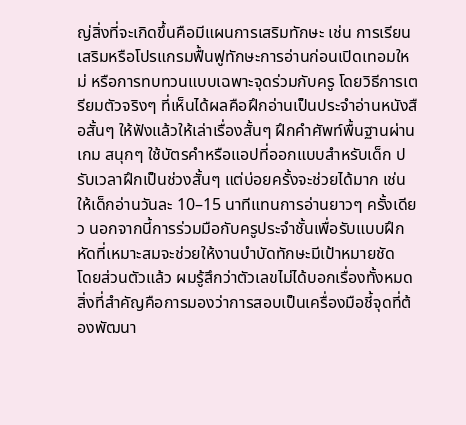ญ่สิ่งที่จะเกิดขึ้นคือมีแผนการเสริมทักษะ เช่น การเรียนเสริมหรือโปรแกรมฟื้นฟูทักษะการอ่านก่อนเปิดเทอมใหม่ หรือการทบทวนแบบเฉพาะจุดร่วมกับครู โดยวิธีการเตรียมตัวจริงๆ ที่เห็นได้ผลคือฝึกอ่านเป็นประจำอ่านหนังสือสั้นๆ ให้ฟังแล้วให้เล่าเรื่องสั้นๆ ฝึกคำศัพท์พื้นฐานผ่านเกม สนุกๆ ใช้บัตรคำหรือแอปที่ออกแบบสำหรับเด็ก ปรับเวลาฝึกเป็นช่วงสั้นๆ แต่บ่อยครั้งจะช่วยได้มาก เช่น ให้เด็กอ่านวันละ 10–15 นาทีแทนการอ่านยาวๆ ครั้งเดียว นอกจากนี้การร่วมมือกับครูประจำชั้นเพื่อรับแบบฝึกหัดที่เหมาะสมจะช่วยให้งานบำบัดทักษะมีเป้าหมายชัด
โดยส่วนตัวแล้ว ผมรู้สึกว่าตัวเลขไม่ได้บอกเรื่องทั้งหมด สิ่งที่สำคัญคือการมองว่าการสอบเป็นเครื่องมือชี้จุดที่ต้องพัฒนา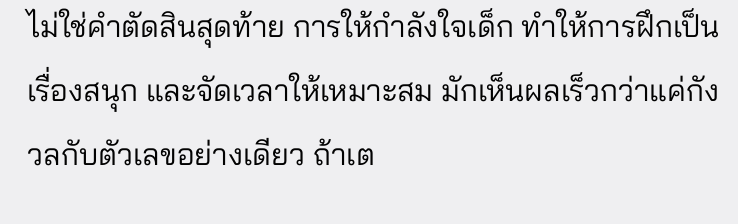ไม่ใช่คำตัดสินสุดท้าย การให้กำลังใจเด็ก ทำให้การฝึกเป็นเรื่องสนุก และจัดเวลาให้เหมาะสม มักเห็นผลเร็วกว่าแค่กังวลกับตัวเลขอย่างเดียว ถ้าเต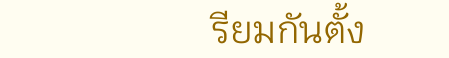รียมกันตั้ง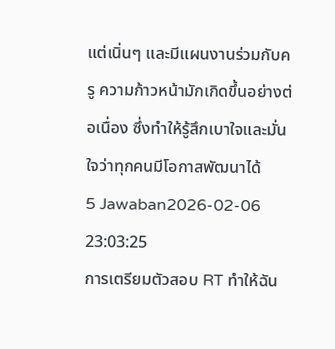แต่เนิ่นๆ และมีแผนงานร่วมกับครู ความก้าวหน้ามักเกิดขึ้นอย่างต่อเนื่อง ซึ่งทำให้รู้สึกเบาใจและมั่นใจว่าทุกคนมีโอกาสพัฒนาได้
5 Jawaban2026-02-06 23:03:25
การเตรียมตัวสอบ RT ทำให้ฉัน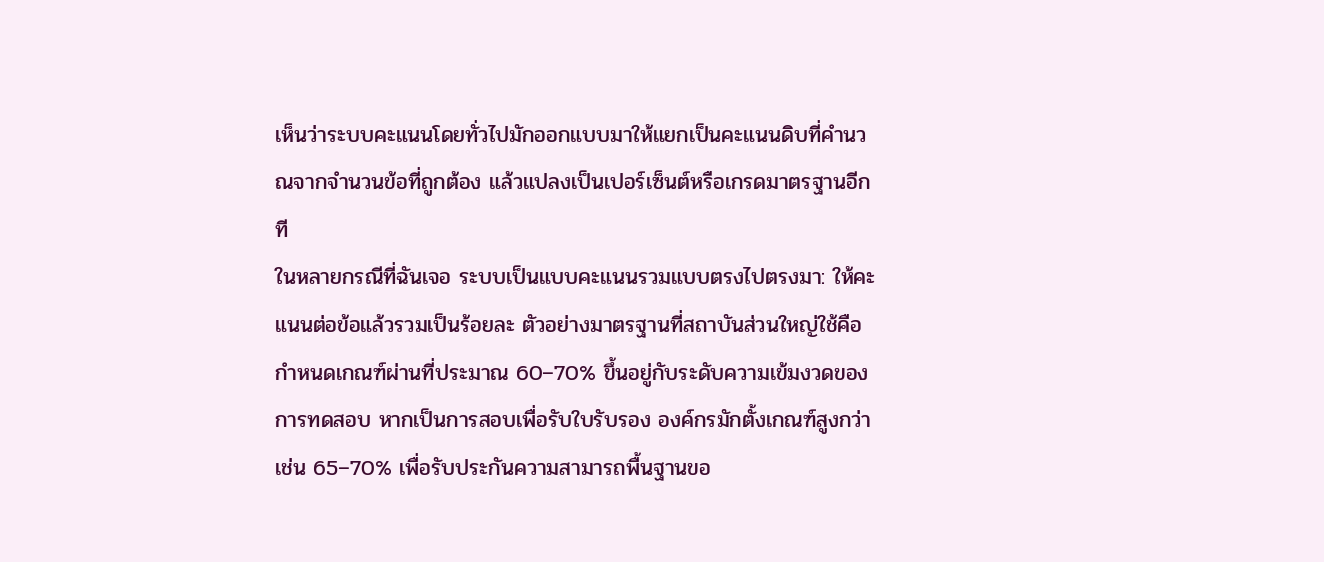เห็นว่าระบบคะแนนโดยทั่วไปมักออกแบบมาให้แยกเป็นคะแนนดิบที่คำนวณจากจำนวนข้อที่ถูกต้อง แล้วแปลงเป็นเปอร์เซ็นต์หรือเกรดมาตรฐานอีกที
ในหลายกรณีที่ฉันเจอ ระบบเป็นแบบคะแนนรวมแบบตรงไปตรงมา: ให้คะแนนต่อข้อแล้วรวมเป็นร้อยละ ตัวอย่างมาตรฐานที่สถาบันส่วนใหญ่ใช้คือกำหนดเกณฑ์ผ่านที่ประมาณ 60–70% ขึ้นอยู่กับระดับความเข้มงวดของการทดสอบ หากเป็นการสอบเพื่อรับใบรับรอง องค์กรมักตั้งเกณฑ์สูงกว่า เช่น 65–70% เพื่อรับประกันความสามารถพื้นฐานขอ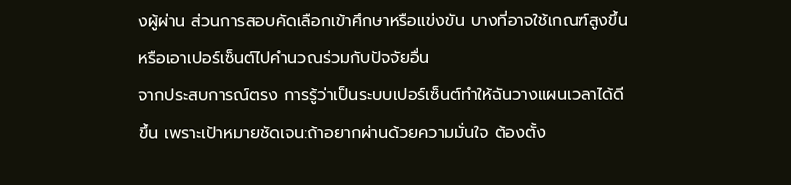งผู้ผ่าน ส่วนการสอบคัดเลือกเข้าศึกษาหรือแข่งขัน บางที่อาจใช้เกณฑ์สูงขึ้นหรือเอาเปอร์เซ็นต์ไปคำนวณร่วมกับปัจจัยอื่น
จากประสบการณ์ตรง การรู้ว่าเป็นระบบเปอร์เซ็นต์ทำให้ฉันวางแผนเวลาได้ดีขึ้น เพราะเป้าหมายชัดเจน:ถ้าอยากผ่านด้วยความมั่นใจ ต้องตั้ง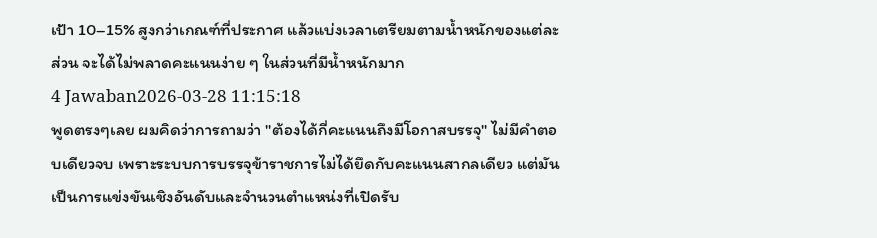เป้า 10–15% สูงกว่าเกณฑ์ที่ประกาศ แล้วแบ่งเวลาเตรียมตามน้ำหนักของแต่ละส่วน จะได้ไม่พลาดคะแนนง่าย ๆ ในส่วนที่มีน้ำหนักมาก
4 Jawaban2026-03-28 11:15:18
พูดตรงๆเลย ผมคิดว่าการถามว่า "ต้องได้กี่คะแนนถึงมีโอกาสบรรจุ" ไม่มีคำตอบเดียวจบ เพราะระบบการบรรจุข้าราชการไม่ได้ยึดกับคะแนนสากลเดียว แต่มันเป็นการแข่งขันเชิงอันดับและจำนวนตำแหน่งที่เปิดรับ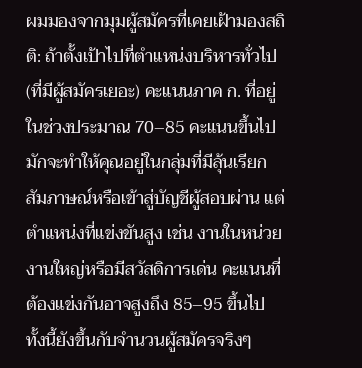ผมมองจากมุมผู้สมัครที่เคยเฝ้ามองสถิติ: ถ้าตั้งเป้าไปที่ตำแหน่งบริหารทั่วไป (ที่มีผู้สมัครเยอะ) คะแนนภาค ก. ที่อยู่ในช่วงประมาณ 70–85 คะแนนขึ้นไปมักจะทำให้คุณอยู่ในกลุ่มที่มีลุ้นเรียกสัมภาษณ์หรือเข้าสู่บัญชีผู้สอบผ่าน แต่ตำแหน่งที่แข่งขันสูง เช่น งานในหน่วยงานใหญ่หรือมีสวัสดิการเด่น คะแนนที่ต้องแข่งกันอาจสูงถึง 85–95 ขึ้นไป ทั้งนี้ยังขึ้นกับจำนวนผู้สมัครจริงๆ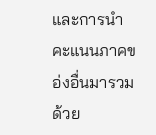และการนำคะแนนภาคขอ่งอื่นมารวมด้วย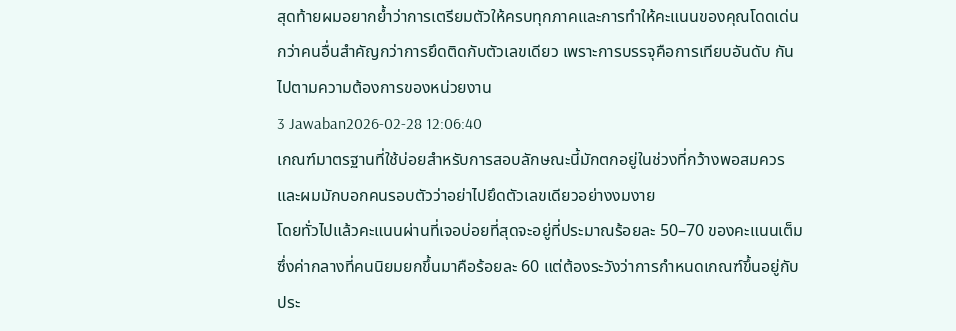สุดท้ายผมอยากย้ำว่าการเตรียมตัวให้ครบทุกภาคและการทำให้คะแนนของคุณโดดเด่นกว่าคนอื่นสำคัญกว่าการยึดติดกับตัวเลขเดียว เพราะการบรรจุคือการเทียบอันดับ กันไปตามความต้องการของหน่วยงาน
3 Jawaban2026-02-28 12:06:40
เกณฑ์มาตรฐานที่ใช้บ่อยสำหรับการสอบลักษณะนี้มักตกอยู่ในช่วงที่กว้างพอสมควร และผมมักบอกคนรอบตัวว่าอย่าไปยึดตัวเลขเดียวอย่างงมงาย
โดยทั่วไปแล้วคะแนนผ่านที่เจอบ่อยที่สุดจะอยู่ที่ประมาณร้อยละ 50–70 ของคะแนนเต็ม ซึ่งค่ากลางที่คนนิยมยกขึ้นมาคือร้อยละ 60 แต่ต้องระวังว่าการกำหนดเกณฑ์ขึ้นอยู่กับประ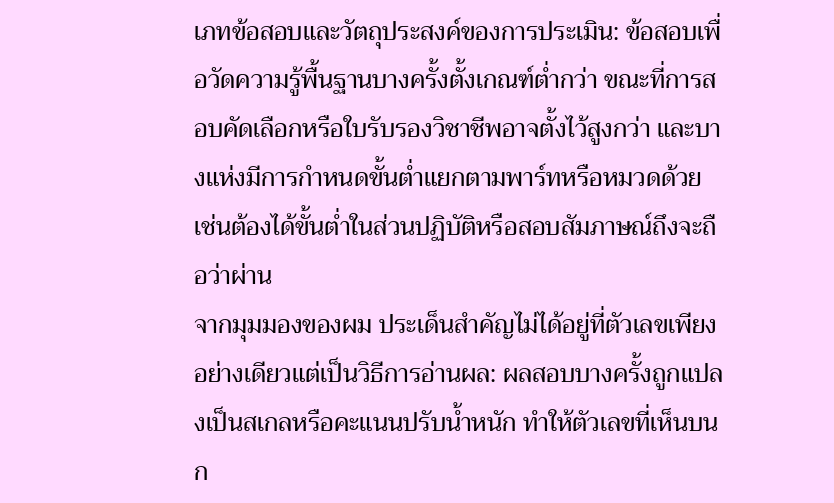เภทข้อสอบและวัตถุประสงค์ของการประเมิน: ข้อสอบเพื่อวัดความรู้พื้นฐานบางครั้งตั้งเกณฑ์ต่ำกว่า ขณะที่การสอบคัดเลือกหรือใบรับรองวิชาชีพอาจตั้งไว้สูงกว่า และบางแห่งมีการกำหนดขั้นต่ำแยกตามพาร์ทหรือหมวดด้วย เช่นต้องได้ขั้นต่ำในส่วนปฏิบัติหรือสอบสัมภาษณ์ถึงจะถือว่าผ่าน
จากมุมมองของผม ประเด็นสำคัญไม่ได้อยู่ที่ตัวเลขเพียงอย่างเดียวแต่เป็นวิธีการอ่านผล: ผลสอบบางครั้งถูกแปลงเป็นสเกลหรือคะแนนปรับน้ำหนัก ทำให้ตัวเลขที่เห็นบนก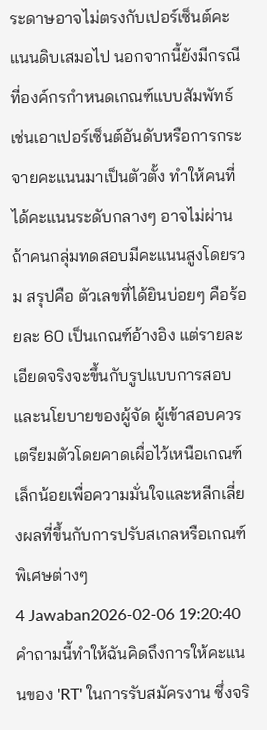ระดาษอาจไม่ตรงกับเปอร์เซ็นต์คะแนนดิบเสมอไป นอกจากนี้ยังมีกรณีที่องค์กรกำหนดเกณฑ์แบบสัมพัทธ์ เช่นเอาเปอร์เซ็นต์อันดับหรือการกระจายคะแนนมาเป็นตัวตั้ง ทำให้คนที่ได้คะแนนระดับกลางๆ อาจไม่ผ่านถ้าคนกลุ่มทดสอบมีคะแนนสูงโดยรวม สรุปคือ ตัวเลขที่ได้ยินบ่อยๆ คือร้อยละ 60 เป็นเกณฑ์อ้างอิง แต่รายละเอียดจริงจะขึ้นกับรูปแบบการสอบและนโยบายของผู้จัด ผู้เข้าสอบควรเตรียมตัวโดยคาดเผื่อไว้เหนือเกณฑ์เล็กน้อยเพื่อความมั่นใจและหลีกเลี่ยงผลที่ขึ้นกับการปรับสเกลหรือเกณฑ์พิเศษต่างๆ
4 Jawaban2026-02-06 19:20:40
คำถามนี้ทำให้ฉันคิดถึงการให้คะแนนของ 'RT' ในการรับสมัครงาน ซึ่งจริ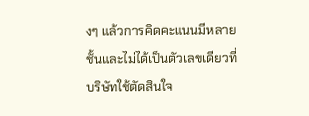งๆ แล้วการคิดคะแนนมีหลายชั้นและไม่ได้เป็นตัวเลขเดียวที่บริษัทใช้ตัดสินใจ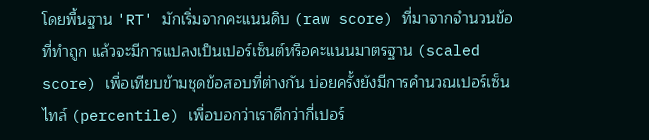โดยพื้นฐาน 'RT' มักเริ่มจากคะแนนดิบ (raw score) ที่มาจากจำนวนข้อที่ทำถูก แล้วจะมีการแปลงเป็นเปอร์เซ็นต์หรือคะแนนมาตรฐาน (scaled score) เพื่อเทียบข้ามชุดข้อสอบที่ต่างกัน บ่อยครั้งยังมีการคำนวณเปอร์เซ็นไทล์ (percentile) เพื่อบอกว่าเราดีกว่ากี่เปอร์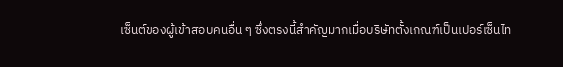เซ็นต์ของผู้เข้าสอบคนอื่น ๆ ซึ่งตรงนี้สำคัญมากเมื่อบริษัทตั้งเกณฑ์เป็นเปอร์เซ็นไท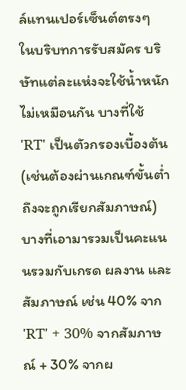ล์แทนเปอร์เซ็นต์ตรงๆ
ในบริบทการรับสมัคร บริษัทแต่ละแห่งจะใช้น้ำหนักไม่เหมือนกัน บางที่ใช้ 'RT' เป็นตัวกรองเบื้องต้น (เช่นต้องผ่านเกณฑ์ขั้นต่ำถึงจะถูกเรียกสัมภาษณ์) บางที่เอามารวมเป็นคะแนนรวมกับเกรด ผลงาน และสัมภาษณ์ เช่น 40% จาก 'RT' + 30% จากสัมภาษณ์ + 30% จากผ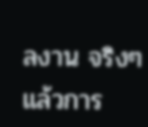ลงาน จริงๆ แล้วการ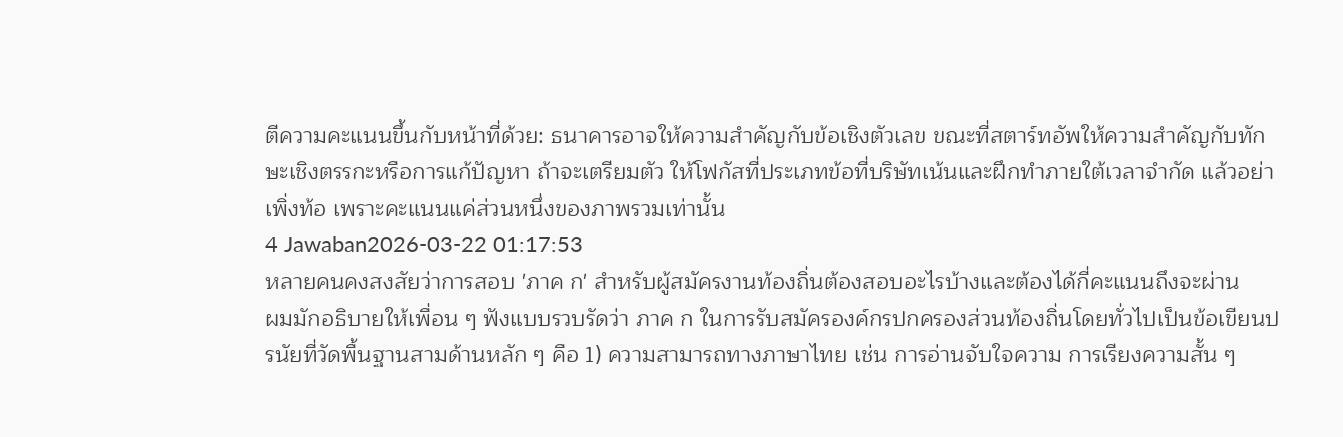ตีความคะแนนขึ้นกับหน้าที่ด้วย: ธนาคารอาจให้ความสำคัญกับข้อเชิงตัวเลข ขณะที่สตาร์ทอัพให้ความสำคัญกับทักษะเชิงตรรกะหรือการแก้ปัญหา ถ้าจะเตรียมตัว ให้โฟกัสที่ประเภทข้อที่บริษัทเน้นและฝึกทำภายใต้เวลาจำกัด แล้วอย่าเพิ่งท้อ เพราะคะแนนแค่ส่วนหนึ่งของภาพรวมเท่านั้น
4 Jawaban2026-03-22 01:17:53
หลายคนคงสงสัยว่าการสอบ 'ภาค ก' สำหรับผู้สมัครงานท้องถิ่นต้องสอบอะไรบ้างและต้องได้กี่คะแนนถึงจะผ่าน
ผมมักอธิบายให้เพื่อน ๆ ฟังแบบรวบรัดว่า ภาค ก ในการรับสมัครองค์กรปกครองส่วนท้องถิ่นโดยทั่วไปเป็นข้อเขียนปรนัยที่วัดพื้นฐานสามด้านหลัก ๆ คือ 1) ความสามารถทางภาษาไทย เช่น การอ่านจับใจความ การเรียงความสั้น ๆ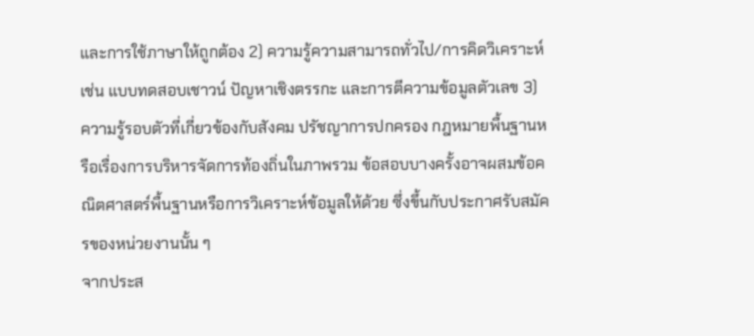และการใช้ภาษาให้ถูกต้อง 2) ความรู้ความสามารถทั่วไป/การคิดวิเคราะห์ เช่น แบบทดสอบเชาวน์ ปัญหาเชิงตรรกะ และการตีความข้อมูลตัวเลข 3) ความรู้รอบตัวที่เกี่ยวข้องกับสังคม ปรัชญาการปกครอง กฎหมายพื้นฐานหรือเรื่องการบริหารจัดการท้องถิ่นในภาพรวม ข้อสอบบางครั้งอาจผสมข้อคณิตศาสตร์พื้นฐานหรือการวิเคราะห์ข้อมูลให้ด้วย ซึ่งขึ้นกับประกาศรับสมัครของหน่วยงานนั้น ๆ
จากประส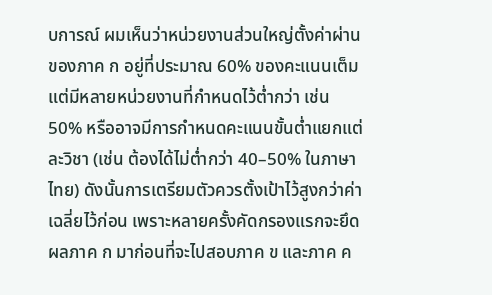บการณ์ ผมเห็นว่าหน่วยงานส่วนใหญ่ตั้งค่าผ่านของภาค ก อยู่ที่ประมาณ 60% ของคะแนนเต็ม แต่มีหลายหน่วยงานที่กำหนดไว้ต่ำกว่า เช่น 50% หรืออาจมีการกำหนดคะแนนขั้นต่ำแยกแต่ละวิชา (เช่น ต้องได้ไม่ต่ำกว่า 40–50% ในภาษาไทย) ดังนั้นการเตรียมตัวควรตั้งเป้าไว้สูงกว่าค่าเฉลี่ยไว้ก่อน เพราะหลายครั้งคัดกรองแรกจะยึดผลภาค ก มาก่อนที่จะไปสอบภาค ข และภาค ค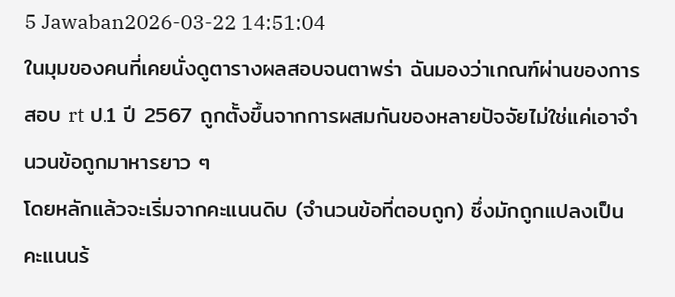5 Jawaban2026-03-22 14:51:04
ในมุมของคนที่เคยนั่งดูตารางผลสอบจนตาพร่า ฉันมองว่าเกณฑ์ผ่านของการสอบ rt ป.1 ปี 2567 ถูกตั้งขึ้นจากการผสมกันของหลายปัจจัยไม่ใช่แค่เอาจำนวนข้อถูกมาหารยาว ๆ
โดยหลักแล้วจะเริ่มจากคะแนนดิบ (จำนวนข้อที่ตอบถูก) ซึ่งมักถูกแปลงเป็นคะแนนร้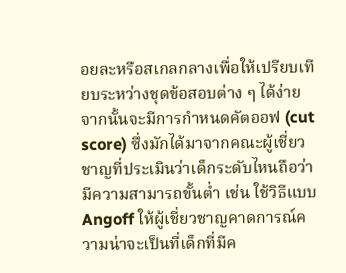อยละหรือสเกลกลางเพื่อให้เปรียบเทียบระหว่างชุดข้อสอบต่าง ๆ ได้ง่าย จากนั้นจะมีการกำหนดคัตออฟ (cut score) ซึ่งมักได้มาจากคณะผู้เชี่ยวชาญที่ประเมินว่าเด็กระดับไหนถือว่ามีความสามารถขั้นต่ำ เช่น ใช้วิธีแบบ Angoff ให้ผู้เชี่ยวชาญคาดการณ์ความน่าจะเป็นที่เด็กที่มีค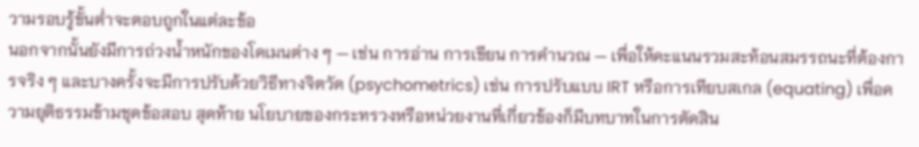วามรอบรู้ขั้นต่ำจะตอบถูกในแต่ละข้อ
นอกจากนั้นยังมีการถ่วงน้ำหนักของโดเมนต่าง ๆ — เช่น การอ่าน การเขียน การคำนวณ — เพื่อให้คะแนนรวมสะท้อนสมรรถนะที่ต้องการจริง ๆ และบางครั้งจะมีการปรับด้วยวิธีทางจิตวัด (psychometrics) เช่น การปรับแบบ IRT หรือการเทียบสเกล (equating) เพื่อความยุติธรรมข้ามชุดข้อสอบ สุดท้าย นโยบายของกระทรวงหรือหน่วยงานที่เกี่ยวข้องก็มีบทบาทในการตัดสิน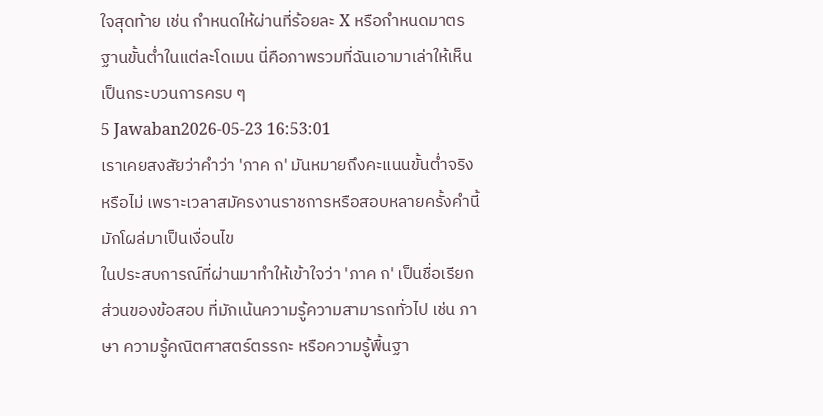ใจสุดท้าย เช่น กำหนดให้ผ่านที่ร้อยละ X หรือกำหนดมาตรฐานขั้นต่ำในแต่ละโดเมน นี่คือภาพรวมที่ฉันเอามาเล่าให้เห็นเป็นกระบวนการครบ ๆ
5 Jawaban2026-05-23 16:53:01
เราเคยสงสัยว่าคำว่า 'ภาค ก' มันหมายถึงคะแนนขั้นต่ำจริงหรือไม่ เพราะเวลาสมัครงานราชการหรือสอบหลายครั้งคำนี้มักโผล่มาเป็นเงื่อนไข
ในประสบการณ์ที่ผ่านมาทำให้เข้าใจว่า 'ภาค ก' เป็นชื่อเรียกส่วนของข้อสอบ ที่มักเน้นความรู้ความสามารถทั่วไป เช่น ภาษา ความรู้คณิตศาสตร์ตรรกะ หรือความรู้พื้นฐา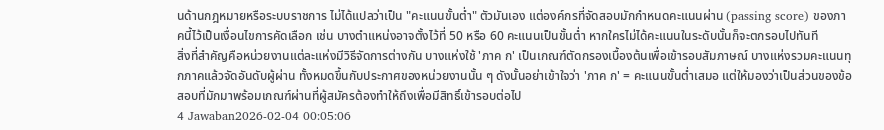นด้านกฎหมายหรือระบบราชการ ไม่ได้แปลว่าเป็น "คะแนนขั้นต่ำ" ตัวมันเอง แต่องค์กรที่จัดสอบมักกำหนดคะแนนผ่าน (passing score) ของภาคนี้ไว้เป็นเงื่อนไขการคัดเลือก เช่น บางตำแหน่งอาจตั้งไว้ที่ 50 หรือ 60 คะแนนเป็นขั้นต่ำ หากใครไม่ได้คะแนนในระดับนั้นก็จะตกรอบไปทันที
สิ่งที่สำคัญคือหน่วยงานแต่ละแห่งมีวิธีจัดการต่างกัน บางแห่งใช้ 'ภาค ก' เป็นเกณฑ์ตัดกรองเบื้องต้นเพื่อเข้ารอบสัมภาษณ์ บางแห่งรวมคะแนนทุกภาคแล้วจัดอันดับผู้ผ่าน ทั้งหมดขึ้นกับประกาศของหน่วยงานนั้น ๆ ดังนั้นอย่าเข้าใจว่า 'ภาค ก' = คะแนนขั้นต่ำเสมอ แต่ให้มองว่าเป็นส่วนของข้อสอบที่มักมาพร้อมเกณฑ์ผ่านที่ผู้สมัครต้องทำให้ถึงเพื่อมีสิทธิ์เข้ารอบต่อไป
4 Jawaban2026-02-04 00:05:06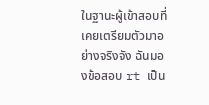ในฐานะผู้เข้าสอบที่เคยเตรียมตัวมาอย่างจริงจัง ฉันมองข้อสอบ rt เป็น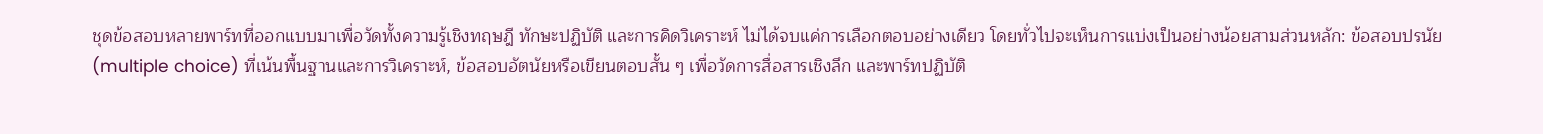ชุดข้อสอบหลายพาร์ทที่ออกแบบมาเพื่อวัดทั้งความรู้เชิงทฤษฎี ทักษะปฏิบัติ และการคิดวิเคราะห์ ไม่ได้จบแค่การเลือกตอบอย่างเดียว โดยทั่วไปจะเห็นการแบ่งเป็นอย่างน้อยสามส่วนหลัก: ข้อสอบปรนัย (multiple choice) ที่เน้นพื้นฐานและการวิเคราะห์, ข้อสอบอัตนัยหรือเขียนตอบสั้น ๆ เพื่อวัดการสื่อสารเชิงลึก และพาร์ทปฏิบัติ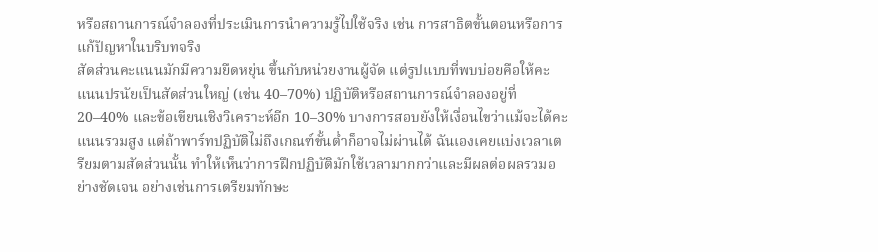หรือสถานการณ์จำลองที่ประเมินการนำความรู้ไปใช้จริง เช่น การสาธิตขั้นตอนหรือการแก้ปัญหาในบริบทจริง
สัดส่วนคะแนนมักมีความยืดหยุ่น ขึ้นกับหน่วยงานผู้จัด แต่รูปแบบที่พบบ่อยคือให้คะแนนปรนัยเป็นสัดส่วนใหญ่ (เช่น 40–70%) ปฏิบัติหรือสถานการณ์จำลองอยู่ที่ 20–40% และข้อเขียนเชิงวิเคราะห์อีก 10–30% บางการสอบยังให้เงื่อนไขว่าแม้จะได้คะแนนรวมสูง แต่ถ้าพาร์ทปฏิบัติไม่ถึงเกณฑ์ขั้นต่ำก็อาจไม่ผ่านได้ ฉันเองเคยแบ่งเวลาเตรียมตามสัดส่วนนั้น ทำให้เห็นว่าการฝึกปฏิบัติมักใช้เวลามากกว่าและมีผลต่อผลรวมอย่างชัดเจน อย่างเช่นการเตรียมทักษะ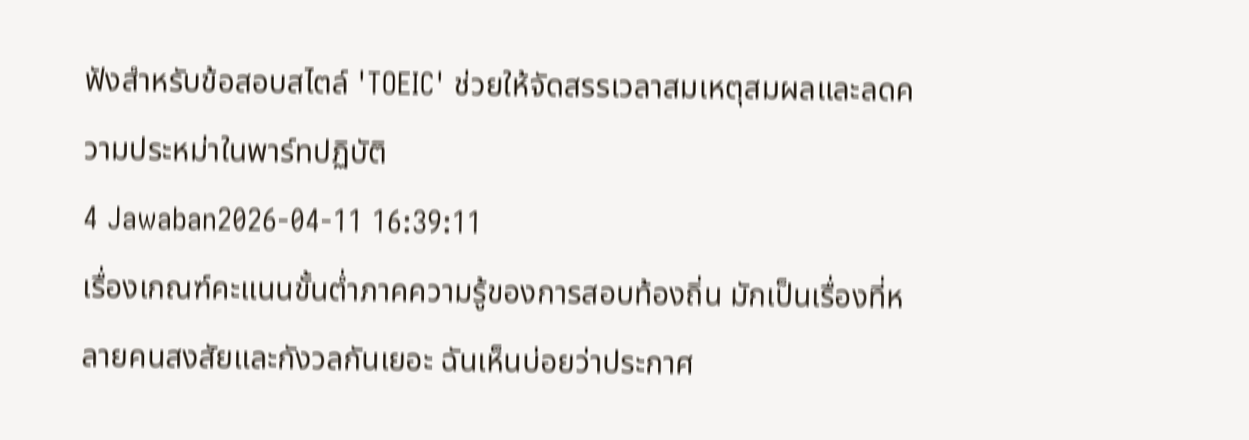ฟังสำหรับข้อสอบสไตล์ 'TOEIC' ช่วยให้จัดสรรเวลาสมเหตุสมผลและลดความประหม่าในพาร์ทปฏิบัติ
4 Jawaban2026-04-11 16:39:11
เรื่องเกณฑ์คะแนนขั้นต่ำภาคความรู้ของการสอบท้องถิ่น มักเป็นเรื่องที่หลายคนสงสัยและกังวลกันเยอะ ฉันเห็นบ่อยว่าประกาศ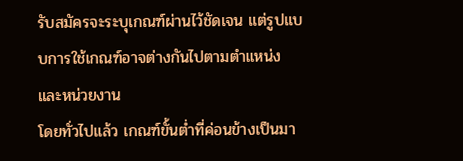รับสมัครจะระบุเกณฑ์ผ่านไว้ชัดเจน แต่รูปแบบการใช้เกณฑ์อาจต่างกันไปตามตำแหน่งและหน่วยงาน
โดยทั่วไปแล้ว เกณฑ์ขั้นต่ำที่ค่อนข้างเป็นมา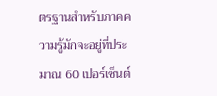ตรฐานสำหรับภาคความรู้มักจะอยู่ที่ประมาณ 60 เปอร์เซ็นต์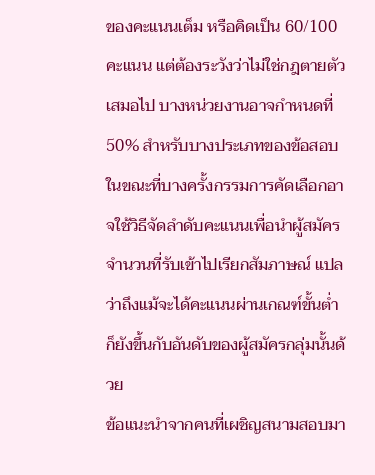ของคะแนนเต็ม หรือคิดเป็น 60/100 คะแนน แต่ต้องระวังว่าไม่ใช่กฎตายตัวเสมอไป บางหน่วยงานอาจกำหนดที่ 50% สำหรับบางประเภทของข้อสอบ ในขณะที่บางครั้งกรรมการคัดเลือกอาจใช้วิธีจัดลำดับคะแนนเพื่อนำผู้สมัครจำนวนที่รับเข้าไปเรียกสัมภาษณ์ แปลว่าถึงแม้จะได้คะแนนผ่านเกณฑ์ขั้นต่ำก็ยังขึ้นกับอันดับของผู้สมัครกลุ่มนั้นด้วย
ข้อแนะนำจากคนที่เผชิญสนามสอบมา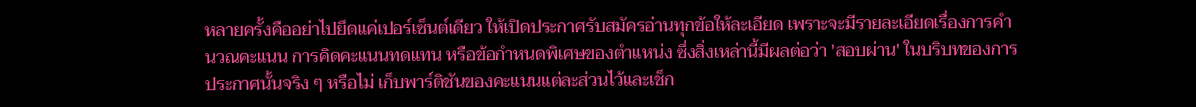หลายครั้งคืออย่าไปยึดแค่เปอร์เซ็นต์เดียว ให้เปิดประกาศรับสมัครอ่านทุกข้อให้ละเอียด เพราะจะมีรายละเอียดเรื่องการคำนวณคะแนน การคิดคะแนนทดแทน หรือข้อกำหนดพิเศษของตำแหน่ง ซึ่งสิ่งเหล่านี้มีผลต่อว่า 'สอบผ่าน' ในบริบทของการประกาศนั้นจริง ๆ หรือไม่ เก็บพาร์ติชันของคะแนนแต่ละส่วนไว้และเช็ก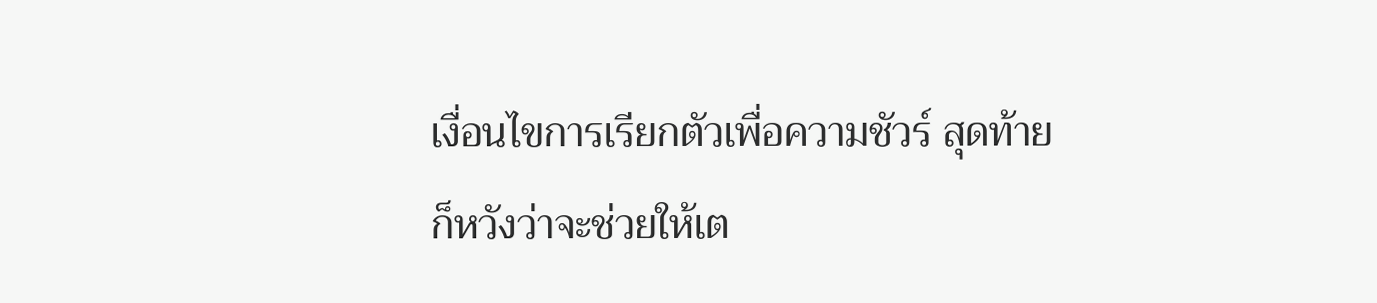เงื่อนไขการเรียกตัวเพื่อความชัวร์ สุดท้ายก็หวังว่าจะช่วยให้เต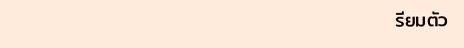รียมตัว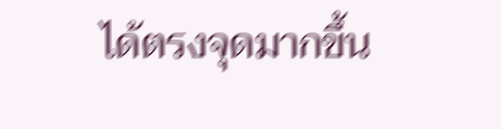ได้ตรงจุดมากขึ้น